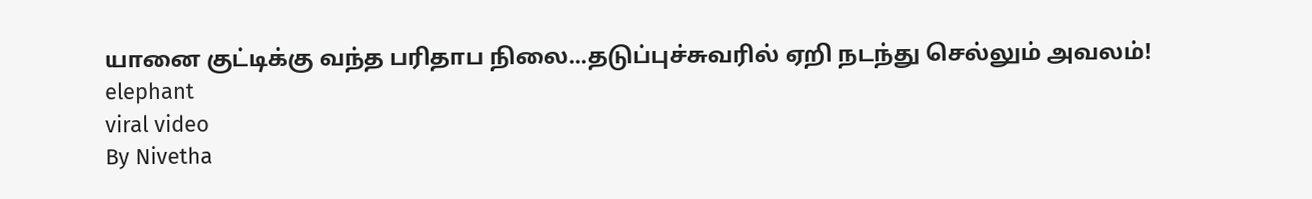யானை குட்டிக்கு வந்த பரிதாப நிலை...தடுப்புச்சுவரில் ஏறி நடந்து செல்லும் அவலம்!
elephant
viral video
By Nivetha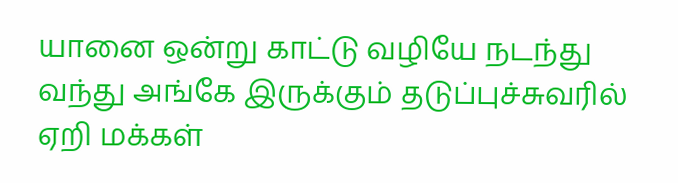யானை ஒன்று காட்டு வழியே நடந்து வந்து அங்கே இருக்கும் தடுப்புச்சுவரில் ஏறி மக்கள்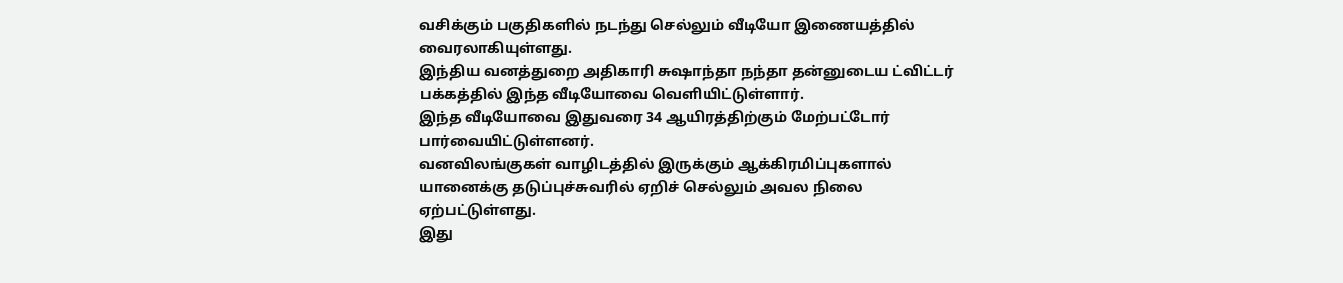வசிக்கும் பகுதிகளில் நடந்து செல்லும் வீடியோ இணையத்தில் வைரலாகியுள்ளது.
இந்திய வனத்துறை அதிகாரி சுஷாந்தா நந்தா தன்னுடைய ட்விட்டர் பக்கத்தில் இந்த வீடியோவை வெளியிட்டுள்ளார்.
இந்த வீடியோவை இதுவரை 34 ஆயிரத்திற்கும் மேற்பட்டோர் பார்வையிட்டுள்ளனர்.
வனவிலங்குகள் வாழிடத்தில் இருக்கும் ஆக்கிரமிப்புகளால் யானைக்கு தடுப்புச்சுவரில் ஏறிச் செல்லும் அவல நிலை ஏற்பட்டுள்ளது.
இது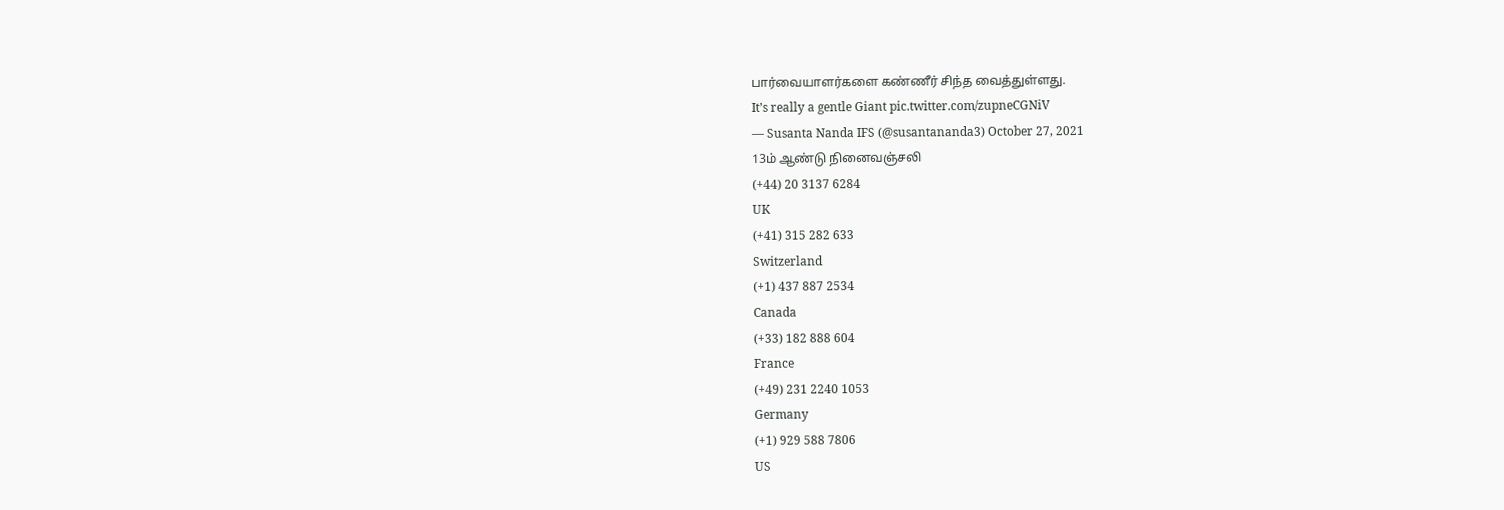பார்வையாளர்களை கண்ணீர் சிந்த வைத்துள்ளது.
It’s really a gentle Giant pic.twitter.com/zupneCGNiV
— Susanta Nanda IFS (@susantananda3) October 27, 2021
13ம் ஆண்டு நினைவஞ்சலி
(+44) 20 3137 6284
UK
(+41) 315 282 633
Switzerland
(+1) 437 887 2534
Canada
(+33) 182 888 604
France
(+49) 231 2240 1053
Germany
(+1) 929 588 7806
US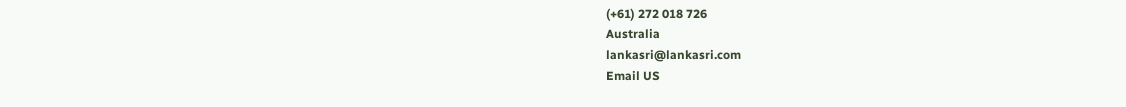(+61) 272 018 726
Australia
lankasri@lankasri.com
Email US